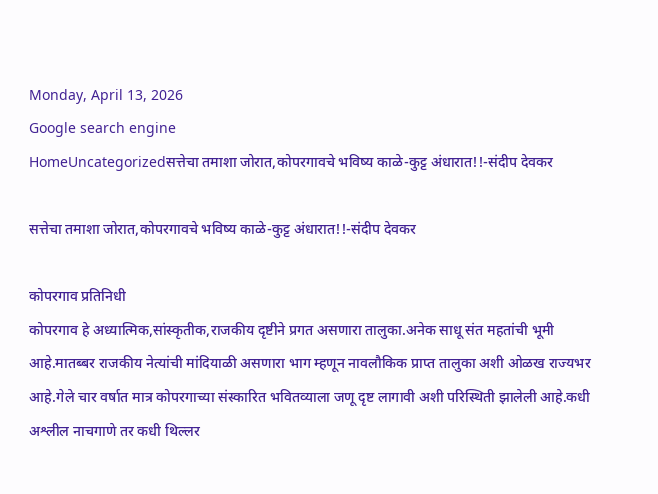Monday, April 13, 2026
Google search engine
HomeUncategorizedसत्तेचा तमाशा जोरात,कोपरगावचे भविष्य काळे-कुट्ट अंधारात!!-संदीप देवकर

सत्तेचा तमाशा जोरात,कोपरगावचे भविष्य काळे-कुट्ट अंधारात!!-संदीप देवकर

कोपरगाव प्रतिनिधी
कोपरगाव हे अध्यात्मिक,सांस्कृतीक,राजकीय दृष्टीने प्रगत असणारा तालुका.अनेक साधू संत महतांची भूमी आहे.मातब्बर राजकीय नेत्यांची मांदियाळी असणारा भाग म्हणून नावलौकिक प्राप्त तालुका अशी ओळख राज्यभर आहे.गेले चार वर्षात मात्र कोपरगाच्या संस्कारित भवितव्याला जणू दृष्ट लागावी अशी परिस्थिती झालेली आहे.कधी अश्लील नाचगाणे तर कधी थिल्लर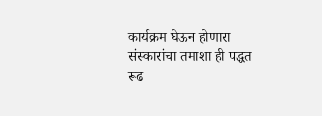कार्यक्रम घेऊन होणारा संस्कारांचा तमाशा ही पद्धत रूढ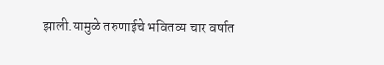झाली.यामुळे तरुणाईचे भवितव्य चार वर्षात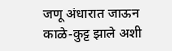जणू अंधारात जाऊन काळे-कुट्ट झाले अशी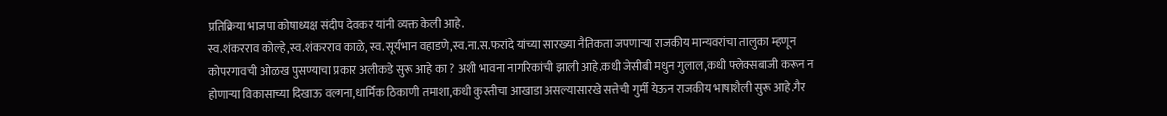प्रतिक्रिया भाजपा कोषाध्यक्ष संदीप देवकर यांनी व्यक्त केली आहे.
स्व.शंकरराव कोल्हे,स्व.शंकरराव काळे, स्व.सूर्यभान वहाडणे,स्व.ना.स.फरांदे यांच्या सारख्या नैतिकता जपणाऱ्या राजकीय मान्यवरांचा तालुका म्हणून कोपरगावची ओळख पुसण्याचा प्रकार अलीकडे सुरू आहे का ? अशी भावना नागरिकांची झाली आहे.कधी जेसीबी मधुन गुलाल,कधी फ्लेक्सबाजी करून न होणाऱ्या विकासाच्या दिखाऊ वल्गना,धार्मिक ठिकाणी तमाशा,कधी कुस्तीचा आखाडा असल्यासारखे सत्तेची गुर्मी येऊन राजकीय भाषाशैली सुरू आहे.गैर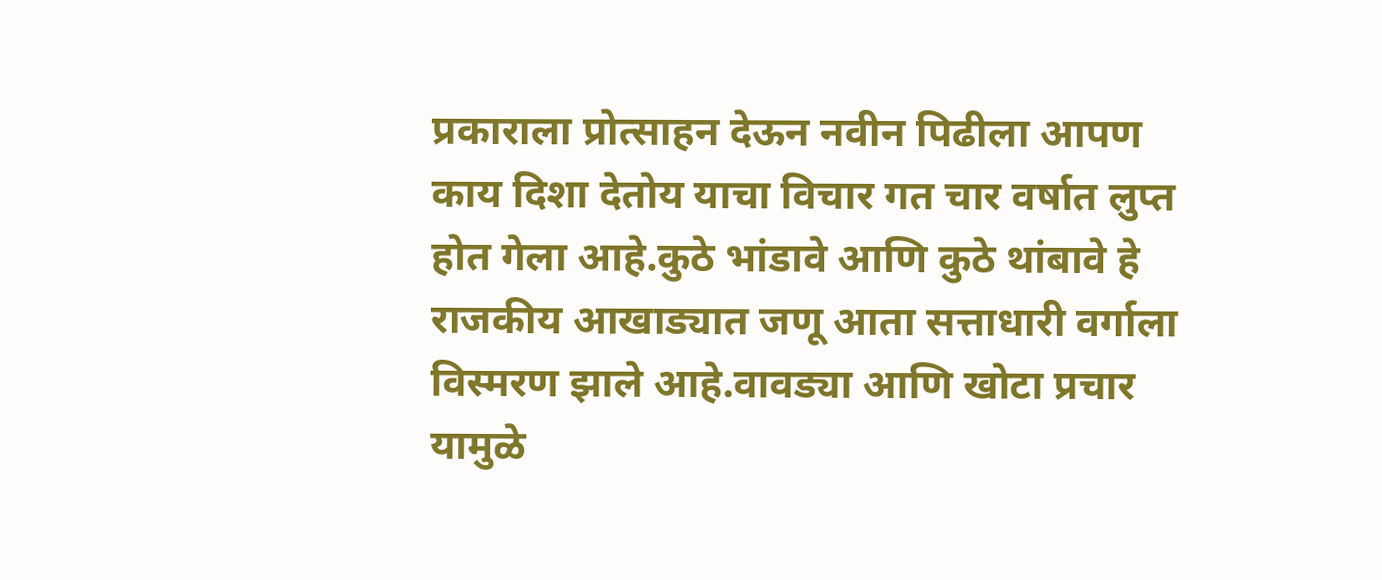प्रकाराला प्रोत्साहन देऊन नवीन पिढीला आपण काय दिशा देतोय याचा विचार गत चार वर्षात लुप्त होत गेला आहे.कुठे भांडावे आणि कुठे थांबावे हे राजकीय आखाड्यात जणू आता सत्ताधारी वर्गाला विस्मरण झाले आहे.वावड्या आणि खोटा प्रचार यामुळे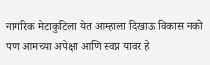नागरिक मेटाकुटिला येत आम्हाला दिखाऊ विकास नको पण आमच्या अपेक्षा आणि स्वप्न यावर हे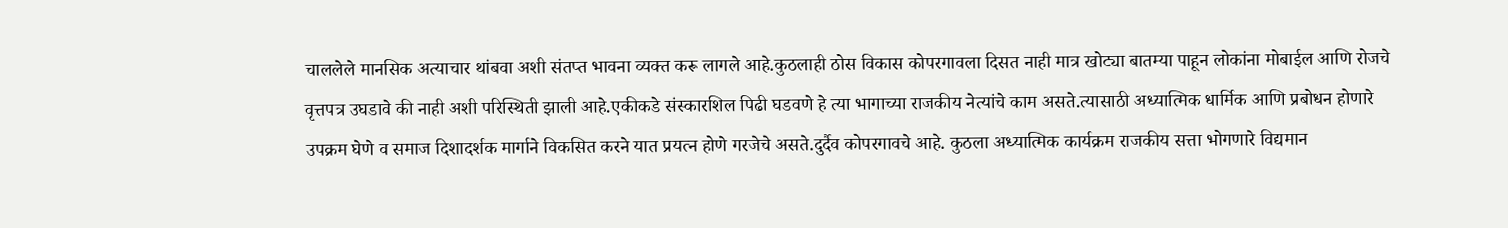चाललेले मानसिक अत्याचार थांबवा अशी संतप्त भावना व्यक्त करू लागले आहे.कुठलाही ठोस विकास कोपरगावला दिसत नाही मात्र खोट्या बातम्या पाहून लोकांना मोबाईल आणि रोजचे वृत्तपत्र उघडावे की नाही अशी परिस्थिती झाली आहे.एकीकडे संस्कारशिल पिढी घडवणे हे त्या भागाच्या राजकीय नेत्यांचे काम असते.त्यासाठी अध्यात्मिक धार्मिक आणि प्रबोधन होणारे उपक्रम घेणे व समाज दिशादर्शक मार्गाने विकसित करने यात प्रयत्न होणे गरजेचे असते.दुर्दैव कोपरगावचे आहे. कुठला अध्यात्मिक कार्यक्रम राजकीय सत्ता भोगणारे विद्यमान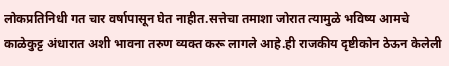लोकप्रतिनिधी गत चार वर्षापासून घेत नाहीत.सत्तेचा तमाशा जोरात त्यामुळे भविष्य आमचे काळेकुट्ट अंधारात अशी भावना तरुण व्यक्त करू लागले आहे.ही राजकीय दृष्टीकोन ठेऊन केलेली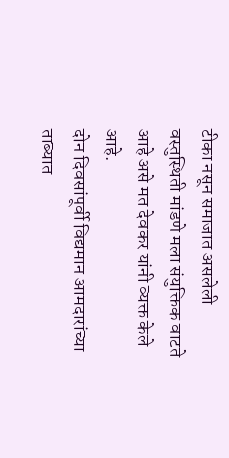टीका नसून समाजात असलेली वस्तुस्थिती मांडणे मला संयुक्तिक वाटते आहे असे मत देवकर यांनी व्यक्त केले आहे.
दोन दिवसांपूर्वी विद्यमान आमदारांच्या ताब्यात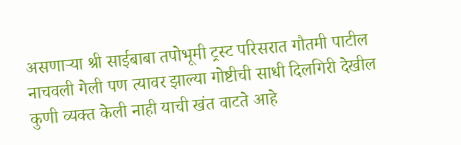असणाऱ्या श्री साईबाबा तपोभूमी ट्रस्ट परिसरात गौतमी पाटील नाचवली गेली पण त्यावर झाल्या गोष्टीची साधी दिलगिरी देखील कुणी व्यक्त केली नाही याची खंत वाटते आहे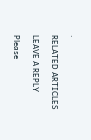.

RELATED ARTICLES

LEAVE A REPLY

Please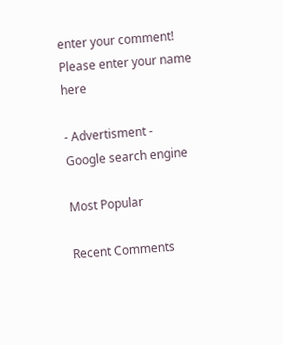enter your comment!
Please enter your name here

- Advertisment -
Google search engine

Most Popular

Recent Comments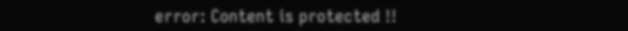error: Content is protected !!